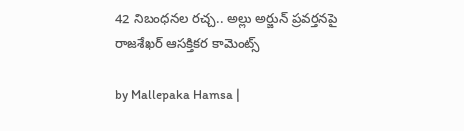42 నిబంధనల రచ్చ.. అల్లు అర్జున్ ప్రవర్తనపై రాజశేఖర్ ఆసక్తికర కామెంట్స్

by Mallepaka Hamsa |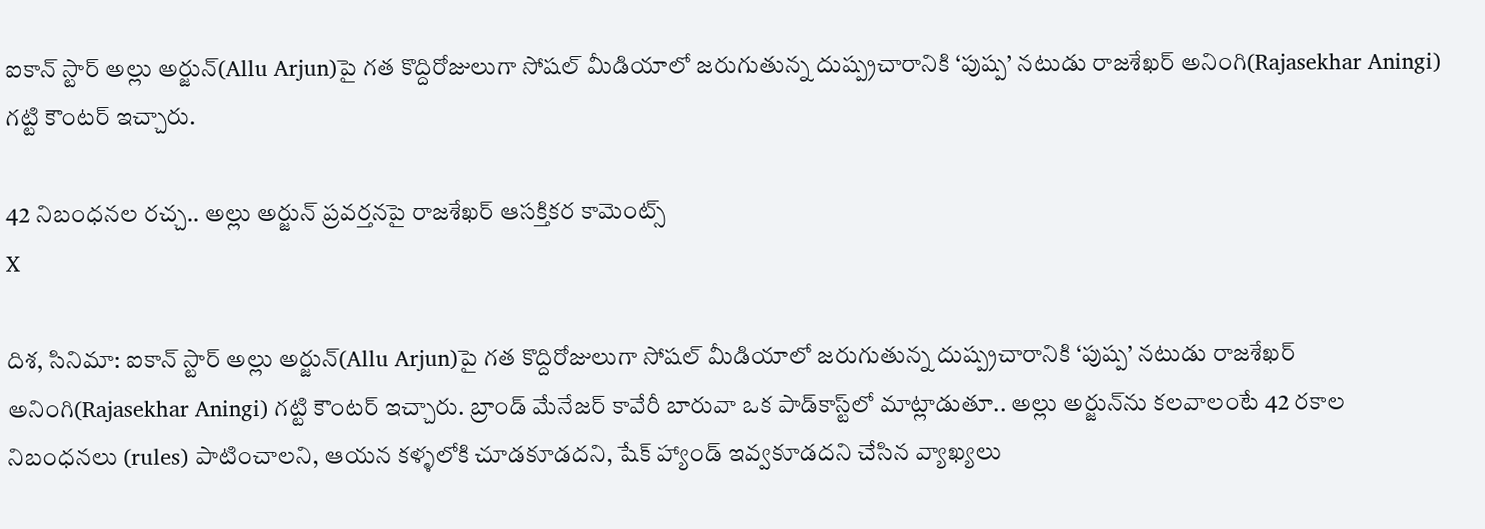ఐకాన్ స్టార్ అల్లు అర్జున్‌(Allu Arjun)పై గత కొద్దిరోజులుగా సోషల్ మీడియాలో జరుగుతున్న దుష్ప్రచారానికి ‘పుష్ప’ నటుడు రాజశేఖర్ అనింగి(Rajasekhar Aningi) గట్టి కౌంటర్ ఇచ్చారు.

42 నిబంధనల రచ్చ.. అల్లు అర్జున్ ప్రవర్తనపై రాజశేఖర్ ఆసక్తికర కామెంట్స్
X

దిశ, సినిమా: ఐకాన్ స్టార్ అల్లు అర్జున్‌(Allu Arjun)పై గత కొద్దిరోజులుగా సోషల్ మీడియాలో జరుగుతున్న దుష్ప్రచారానికి ‘పుష్ప’ నటుడు రాజశేఖర్ అనింగి(Rajasekhar Aningi) గట్టి కౌంటర్ ఇచ్చారు. బ్రాండ్ మేనేజర్ కావేరీ బారువా ఒక పాడ్‌కాస్ట్‌లో మాట్లాడుతూ.. అల్లు అర్జున్‌ను కలవాలంటే 42 రకాల నిబంధనలు (rules) పాటించాలని, ఆయన కళ్ళలోకి చూడకూడదని, షేక్ హ్యాండ్ ఇవ్వకూడదని చేసిన వ్యాఖ్యలు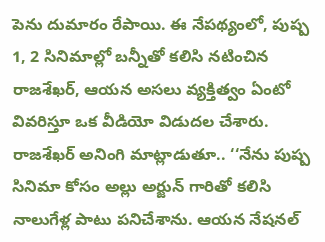పెను దుమారం రేపాయి. ఈ నేపథ్యంలో, పుష్ప 1, 2 సినిమాల్లో బన్నీతో కలిసి నటించిన రాజశేఖర్, ఆయన అసలు వ్యక్తిత్వం ఏంటో వివరిస్తూ ఒక వీడియో విడుదల చేశారు. రాజశేఖర్ అనింగి మాట్లాడుతూ.. ‘‘నేను పుష్ప సినిమా కోసం అల్లు అర్జున్ గారితో కలిసి నాలుగేళ్ల పాటు పనిచేశాను. ఆయన నేషనల్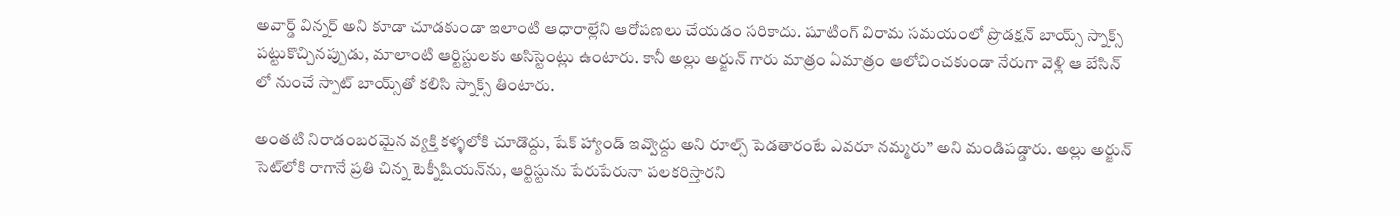అవార్డ్ విన్నర్ అని కూడా చూడకుండా ఇలాంటి ఆధారాల్లేని ఆరోపణలు చేయడం సరికాదు. షూటింగ్ విరామ సమయంలో ప్రొడక్షన్ బాయ్స్ స్నాక్స్ పట్టుకొచ్చినప్పుడు, మాలాంటి ఆర్టిస్టులకు అసిస్టెంట్లు ఉంటారు. కానీ అల్లు అర్జున్ గారు మాత్రం ఏమాత్రం ఆలోచించకుండా నేరుగా వెళ్లి ఆ బేసిన్ లో నుంచే స్పాట్ బాయ్స్‌తో కలిసి స్నాక్స్ తింటారు.

అంతటి నిరాడంబరమైన వ్యక్తి కళ్ళలోకి చూడొద్దు, షేక్ హ్యాండ్ ఇవ్వొద్దు అని రూల్స్ పెడతారంటే ఎవరూ నమ్మరు’’ అని మండిపడ్డారు. అల్లు అర్జున్ సెట్‌లోకి రాగానే ప్రతి చిన్న టెక్నీషియన్‌ను, ఆర్టిస్టును పేరుపేరునా పలకరిస్తారని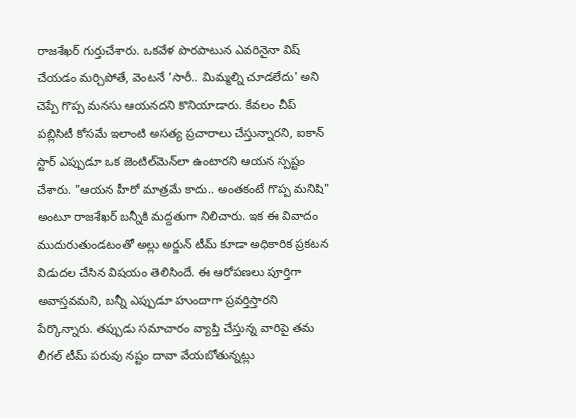రాజశేఖర్ గుర్తుచేశారు. ఒకవేళ పొరపాటున ఎవరినైనా విష్ చేయడం మర్చిపోతే, వెంటనే 'సారీ.. మిమ్మల్ని చూడలేదు' అని చెప్పే గొప్ప మనసు ఆయనదని కొనియాడారు. కేవలం చీప్ పబ్లిసిటీ కోసమే ఇలాంటి అసత్య ప్రచారాలు చేస్తున్నారని, ఐకాన్ స్టార్ ఎప్పుడూ ఒక జెంటిల్‌మెన్‌లా ఉంటారని ఆయన స్పష్టం చేశారు. "ఆయన హీరో మాత్రమే కాదు.. అంతకంటే గొప్ప మనిషి" అంటూ రాజశేఖర్ బన్నీకి మద్దతుగా నిలిచారు. ఇక ఈ వివాదం ముదురుతుండటంతో అల్లు అర్జున్ టీమ్ కూడా అధికారిక ప్రకటన విడుదల చేసిన విషయం తెలిసిందే. ఈ ఆరోపణలు పూర్తిగా అవాస్తవమని, బన్నీ ఎప్పుడూ హుందాగా ప్రవర్తిస్తారని పేర్కొన్నారు. తప్పుడు సమాచారం వ్యాప్తి చేస్తున్న వారిపై తమ లీగల్ టీమ్ పరువు నష్టం దావా వేయబోతున్నట్లు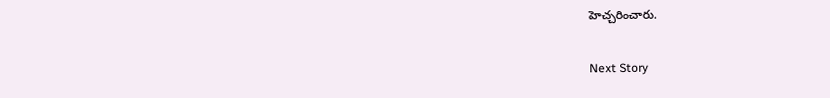హెచ్చరించారు.

Next Story